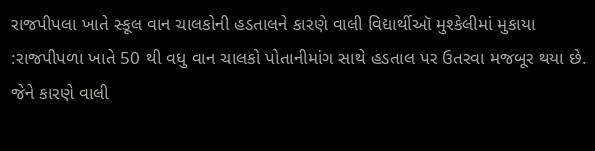રાજપીપલા ખાતે સ્કૂલ વાન ચાલકોની હડતાલને કારણે વાલી વિદ્યાર્થીઑ મુશ્કેલીમાં મુકાયા
:રાજપીપળા ખાતે 50 થી વધુ વાન ચાલકો પોતાનીમાંગ સાથે હડતાલ પર ઉતરવા મજબૂર થયા છે. જેને કારણે વાલી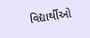વિદ્યાર્થીઓ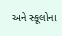અને સ્કૂલોના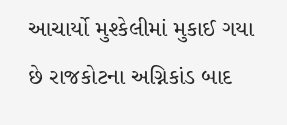આચાર્યો મુશ્કેલીમાં મુકાઈ ગયા છે રાજકોટના અગ્નિકાંડ બાદ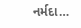નર્મદા…